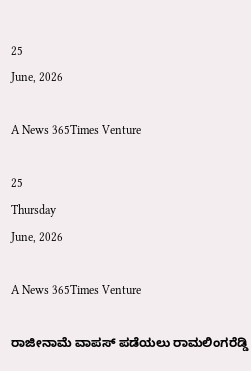25
June, 2026

A News 365Times Venture

25
Thursday
June, 2026

A News 365Times Venture

ರಾಜೀನಾಮೆ ವಾಪಸ್ ಪಡೆಯಲು ರಾಮಲಿಂಗರೆಡ್ಡಿ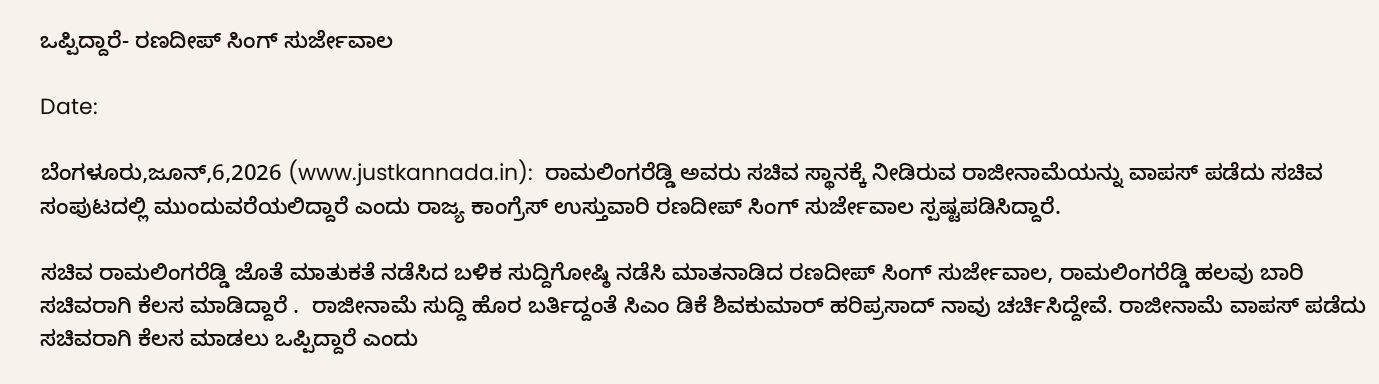ಒಪ್ಪಿದ್ದಾರೆ- ರಣದೀಪ್ ಸಿಂಗ್ ಸುರ್ಜೇವಾಲ

Date:

ಬೆಂಗಳೂರು,ಜೂನ್,6,2026 (www.justkannada.in):  ರಾಮಲಿಂಗರೆಡ್ಡಿ ಅವರು ಸಚಿವ ಸ್ಥಾನಕ್ಕೆ ನೀಡಿರುವ ರಾಜೀನಾಮೆಯನ್ನು ವಾಪಸ್ ಪಡೆದು ಸಚಿವ ಸಂಪುಟದಲ್ಲಿ ಮುಂದುವರೆಯಲಿದ್ದಾರೆ ಎಂದು ರಾಜ್ಯ ಕಾಂಗ್ರೆಸ್ ಉಸ್ತುವಾರಿ ರಣದೀಪ್ ಸಿಂಗ್ ಸುರ್ಜೇವಾಲ ಸ್ಪಷ್ಟಪಡಿಸಿದ್ದಾರೆ.

ಸಚಿವ ರಾಮಲಿಂಗರೆಡ್ಡಿ ಜೊತೆ ಮಾತುಕತೆ ನಡೆಸಿದ ಬಳಿಕ ಸುದ್ದಿಗೋಷ್ಠಿ ನಡೆಸಿ ಮಾತನಾಡಿದ ರಣದೀಪ್ ಸಿಂಗ್ ಸುರ್ಜೇವಾಲ, ರಾಮಲಿಂಗರೆಡ್ಡಿ ಹಲವು ಬಾರಿ ಸಚಿವರಾಗಿ ಕೆಲಸ ಮಾಡಿದ್ದಾರೆ .  ರಾಜೀನಾಮೆ ಸುದ್ದಿ ಹೊರ ಬರ್ತಿದ್ದಂತೆ ಸಿಎಂ ಡಿಕೆ ಶಿವಕುಮಾರ್ ಹರಿಪ್ರಸಾದ್ ನಾವು ಚರ್ಚಿಸಿದ್ದೇವೆ. ರಾಜೀನಾಮೆ ವಾಪಸ್ ಪಡೆದು ಸಚಿವರಾಗಿ ಕೆಲಸ ಮಾಡಲು ಒಪ್ಪಿದ್ದಾರೆ ಎಂದು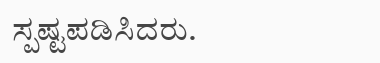ಸ್ಪಷ್ಟಪಡಿಸಿದರು.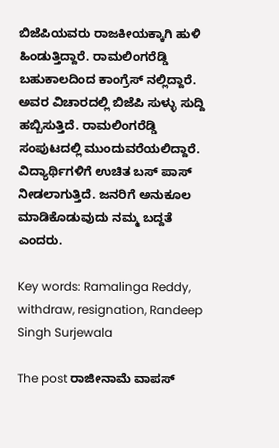ಬಿಜೆಪಿಯವರು ರಾಜಕೀಯಕ್ಕಾಗಿ ಹುಳಿ ಹಿಂಡುತ್ತಿದ್ದಾರೆ. ರಾಮಲಿಂಗರೆಡ್ಡಿ ಬಹುಕಾಲದಿಂದ ಕಾಂಗ್ರೆಸ್ ನಲ್ಲಿದ್ದಾರೆ.  ಅವರ ವಿಚಾರದಲ್ಲಿ ಬಿಜೆಪಿ ಸುಳ್ಳು ಸುದ್ದಿ ಹಬ್ಬಿಸುತ್ತಿದೆ. ರಾಮಲಿಂಗರೆಡ್ಡಿ ಸಂಪುಟದಲ್ಲಿ ಮುಂದುವರೆಯಲಿದ್ದಾರೆ. ವಿದ್ಯಾರ್ಥಿಗಳಿಗೆ ಉಚಿತ ಬಸ್ ಪಾಸ್ ನೀಡಲಾಗುತ್ತಿದೆ. ಜನರಿಗೆ ಅನುಕೂಲ ಮಾಡಿಕೊಡುವುದು ನಮ್ಮ ಬದ್ದತೆ ಎಂದರು.

Key words: Ramalinga Reddy, withdraw, resignation, Randeep Singh Surjewala

The post ರಾಜೀನಾಮೆ ವಾಪಸ್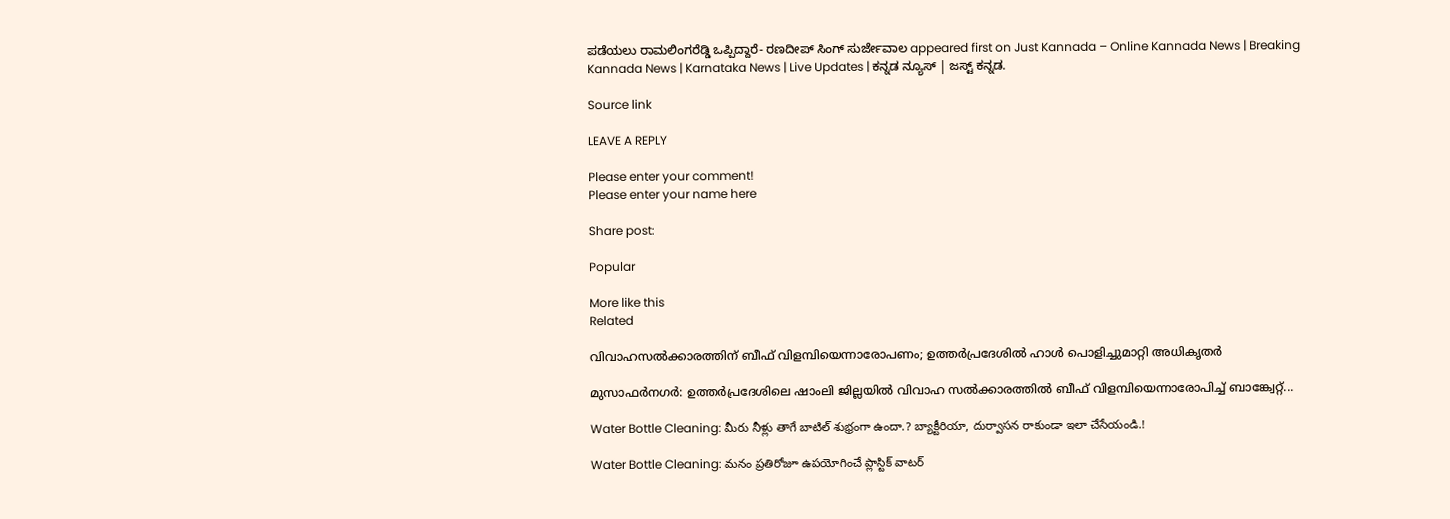ಪಡೆಯಲು ರಾಮಲಿಂಗರೆಡ್ಡಿ ಒಪ್ಪಿದ್ದಾರೆ- ರಣದೀಪ್ ಸಿಂಗ್ ಸುರ್ಜೇವಾಲ appeared first on Just Kannada – Online Kannada News | Breaking Kannada News | Karnataka News | Live Updates | ಕನ್ನಡ ನ್ಯೂಸ್ | ಜಸ್ಟ್ ಕನ್ನಡ.

Source link

LEAVE A REPLY

Please enter your comment!
Please enter your name here

Share post:

Popular

More like this
Related

വിവാഹസല്‍ക്കാരത്തിന് ബീഫ് വിളമ്പിയെന്നാരോപണം; ഉത്തര്‍പ്രദേശില്‍ ഹാള്‍ പൊളിച്ചുമാറ്റി അധികൃതര്‍

മുസാഫര്‍നഗര്‍: ഉത്തര്‍പ്രദേശിലെ ഷാംലി ജില്ലയില്‍ വിവാഹ സല്‍ക്കാരത്തില്‍ ബീഫ് വിളമ്പിയെന്നാരോപിച്ച് ബാങ്ക്വേറ്റ്...

Water Bottle Cleaning: మీరు నీళ్లు తాగే బాటిల్ శుభ్రంగా ఉందా.? బ్యాక్టీరియా, దుర్వాసన రాకుండా ఇలా చేసేయండి.!

Water Bottle Cleaning: మనం ప్రతిరోజూ ఉపయోగించే ప్లాస్టిక్ వాటర్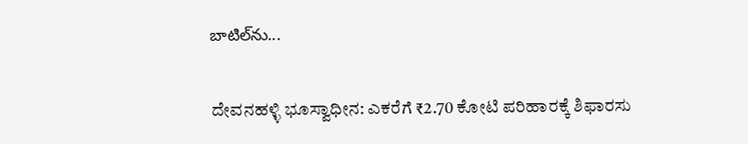బాటిల్‌ను...

ದೇವನಹಳ್ಳಿ ಭೂಸ್ವಾಧೀನ: ಎಕರೆಗೆ ₹2.70 ಕೋಟಿ ಪರಿಹಾರಕ್ಕೆ ಶಿಫಾರಸು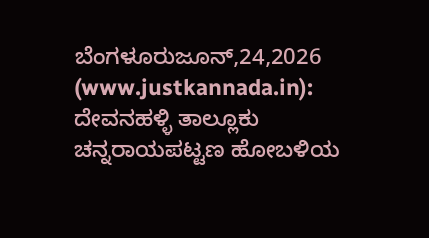ಬೆಂಗಳೂರುಜೂನ್,24,2026 (www.justkannada.in): ದೇವನಹಳ್ಳಿ ತಾಲ್ಲೂಕು ಚನ್ನರಾಯಪಟ್ಟಣ ಹೋಬಳಿಯ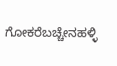ಗೋಕರೆಬಚ್ಚೇನಹಳ್ಳಿ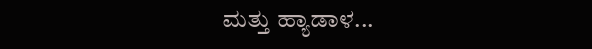ಮತ್ತು ಹ್ಯಾಡಾಳ...